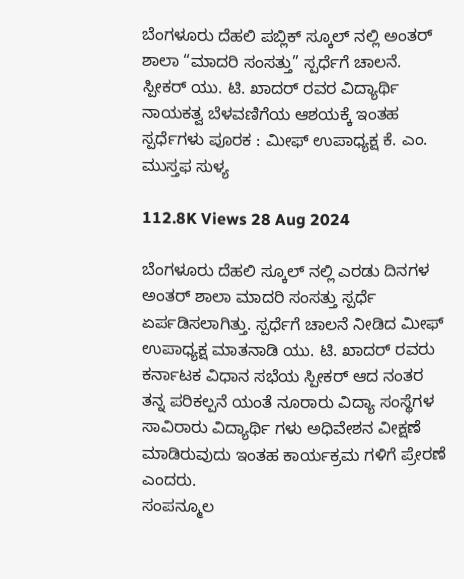ಬೆಂಗಳೂರು ದೆಹಲಿ ಪಬ್ಲಿಕ್ ಸ್ಕೂಲ್ ನಲ್ಲಿ ಅಂತರ್ ಶಾಲಾ “ಮಾದರಿ ಸಂಸತ್ತು” ಸ್ಪರ್ಧೆಗೆ ಚಾಲನೆ. ಸ್ಪೀಕರ್ ಯು. ಟಿ. ಖಾದರ್ ರವರ ವಿದ್ಯಾರ್ಥಿ ನಾಯಕತ್ವ ಬೆಳವಣಿಗೆಯ ಆಶಯಕ್ಕೆ ಇಂತಹ ಸ್ಪರ್ಧೆಗಳು ಪೂರಕ : ಮೀಫ್ ಉಪಾಧ್ಯಕ್ಷ ಕೆ. ಎಂ. ಮುಸ್ತಫ ಸುಳ್ಯ

112.8K Views 28 Aug 2024

ಬೆಂಗಳೂರು ದೆಹಲಿ ಸ್ಕೂಲ್ ನಲ್ಲಿ ಎರಡು ದಿನಗಳ ಅಂತರ್ ಶಾಲಾ ಮಾದರಿ ಸಂಸತ್ತು ಸ್ಪರ್ಧೆ ಏರ್ಪಡಿಸಲಾಗಿತ್ತು. ಸ್ಪರ್ಧೆಗೆ ಚಾಲನೆ ನೀಡಿದ ಮೀಫ್ ಉಪಾಧ್ಯಕ್ಷ ಮಾತನಾಡಿ ಯು. ಟಿ. ಖಾದರ್ ರವರು ಕರ್ನಾಟಕ ವಿಧಾನ ಸಭೆಯ ಸ್ಪೀಕರ್ ಆದ ನಂತರ ತನ್ನ ಪರಿಕಲ್ಪನೆ ಯಂತೆ ನೂರಾರು ವಿದ್ಯಾ ಸಂಸ್ಥೆಗಳ ಸಾವಿರಾರು ವಿದ್ಯಾರ್ಥಿ ಗಳು ಅಧಿವೇಶನ ವೀಕ್ಷಣೆ ಮಾಡಿರುವುದು ಇಂತಹ ಕಾರ್ಯಕ್ರಮ ಗಳಿಗೆ ಪ್ರೇರಣೆ ಎಂದರು.
ಸಂಪನ್ಮೂಲ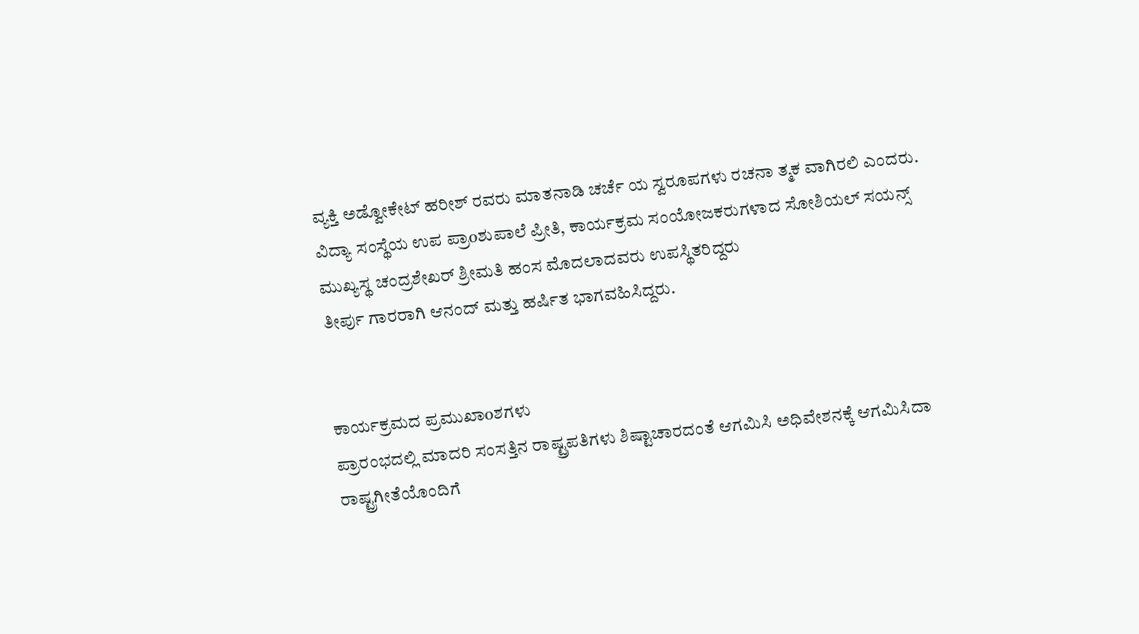ವ್ಯಕ್ತಿ ಅಡ್ವೋಕೇಟ್ ಹರೀಶ್ ರವರು ಮಾತನಾಡಿ ಚರ್ಚೆ ಯ ಸ್ವರೂಪಗಳು ರಚನಾ ತ್ಮಕ ವಾಗಿರಲಿ ಎಂದರು.
ವಿದ್ಯಾ ಸಂಸ್ಥೆಯ ಉಪ ಪ್ರಾoಶುಪಾಲೆ ಪ್ರೀತಿ, ಕಾರ್ಯಕ್ರಮ ಸಂಯೋಜಕರುಗಳಾದ ಸೋಶಿಯಲ್ ಸಯನ್ಸ್ ಮುಖ್ಯಸ್ಥ ಚಂದ್ರಶೇಖರ್ ಶ್ರೀಮತಿ ಹಂಸ ಮೊದಲಾದವರು ಉಪಸ್ಥಿತರಿದ್ದರು
ತೀರ್ಪು ಗಾರರಾಗಿ ಆನಂದ್ ಮತ್ತು ಹರ್ಷಿತ ಭಾಗವಹಿಸಿದ್ದರು.


ಕಾರ್ಯಕ್ರಮದ ಪ್ರಮುಖಾoಶಗಳು
ಪ್ರಾರಂಭದಲ್ಲಿ ಮಾದರಿ ಸಂಸತ್ತಿನ ರಾಷ್ಟ್ರಪತಿಗಳು ಶಿಷ್ಟಾಚಾರದಂತೆ ಆಗಮಿಸಿ ಅಧಿವೇಶನಕ್ಕೆ ಆಗಮಿಸಿದಾ ರಾಷ್ಟ್ರಗೀತೆಯೊಂದಿಗೆ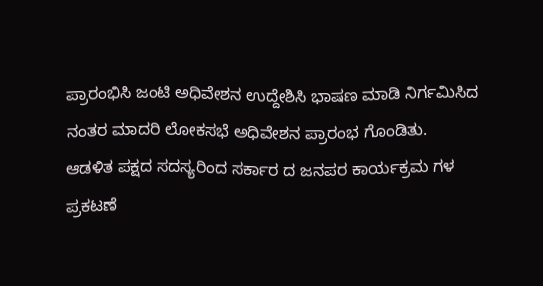ಪ್ರಾರಂಭಿಸಿ ಜಂಟಿ ಅಧಿವೇಶನ ಉದ್ದೇಶಿಸಿ ಭಾಷಣ ಮಾಡಿ ನಿರ್ಗಮಿಸಿದ ನಂತರ ಮಾದರಿ ಲೋಕಸಭೆ ಅಧಿವೇಶನ ಪ್ರಾರಂಭ ಗೊಂಡಿತು.
ಆಡಳಿತ ಪಕ್ಷದ ಸದಸ್ಯರಿಂದ ಸರ್ಕಾರ ದ ಜನಪರ ಕಾರ್ಯಕ್ರಮ ಗಳ ಪ್ರಕಟಣೆ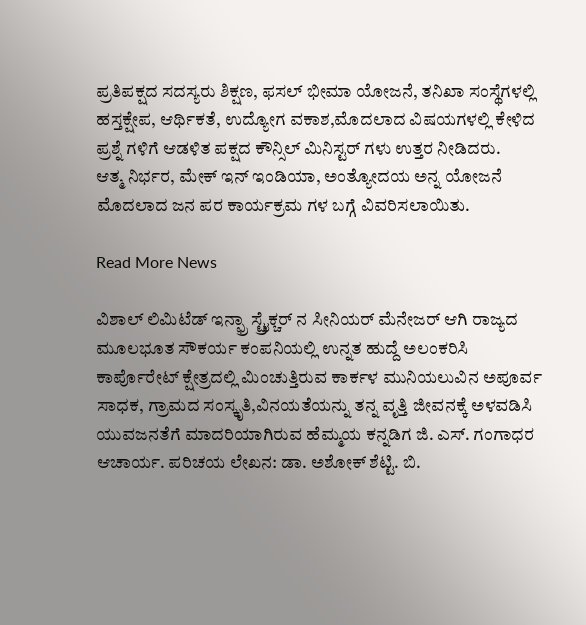ಪ್ರತಿಪಕ್ಷದ ಸದಸ್ಯರು ಶಿಕ್ಷಣ, ಫಸಲ್ ಭೀಮಾ ಯೋಜನೆ, ತನಿಖಾ ಸಂಸ್ಥೆಗಳಲ್ಲಿ ಹಸ್ತಕ್ಷೇಪ, ಆರ್ಥಿಕತೆ, ಉದ್ಯೋಗ ವಕಾಶ,ಮೊದಲಾದ ವಿಷಯಗಳಲ್ಲಿ ಕೇಳಿದ ಪ್ರಶ್ನೆ ಗಳಿಗೆ ಆಡಳಿತ ಪಕ್ಷದ ಕೌನ್ಸಿಲ್ ಮಿನಿಸ್ಟರ್ ಗಳು ಉತ್ತರ ನೀಡಿದರು.
ಆತ್ಮ ನಿರ್ಭರ, ಮೇಕ್ ಇನ್ ಇಂಡಿಯಾ, ಅಂತ್ಯೋದಯ ಅನ್ನ ಯೋಜನೆ ಮೊದಲಾದ ಜನ ಪರ ಕಾರ್ಯಕ್ರಮ ಗಳ ಬಗ್ಗೆ ವಿವರಿಸಲಾಯಿತು.

Read More News

ವಿಶಾಲ್ ಲಿಮಿಟೆಡ್ ಇನ್ಫ್ರಾ ಸ್ಟ್ರೈಕ್ಚರ್ ನ ಸೀನಿಯರ್ ಮೆನೇಜರ್ ಆಗಿ ರಾಜ್ಯದ ಮೂಲಭೂತ ಸೌಕರ್ಯ ಕಂಪನಿಯಲ್ಲಿ ಉನ್ನತ ಹುದ್ದೆ ಅಲಂಕರಿಸಿ ಕಾರ್ಪೊರೇಟ್ ಕ್ಷೇತ್ರದಲ್ಲಿ ಮಿಂಚುತ್ತಿರುವ ಕಾರ್ಕಳ ಮುನಿಯಲುವಿನ ಅಪೂರ್ವ ಸಾಧಕ, ಗ್ರಾಮದ ಸಂಸ್ಕೃತಿ,ವಿನಯತೆಯನ್ನು ತನ್ನ ವೃತ್ತಿ ಜೀವನಕ್ಕೆ ಅಳವಡಿಸಿ ಯುವಜನತೆಗೆ ಮಾದರಿಯಾಗಿರುವ ಹೆಮ್ಮಯ ಕನ್ನಡಿಗ ಜಿ. ಎಸ್. ಗಂಗಾಧರ ಆಚಾರ್ಯ. ಪರಿಚಯ ಲೇಖನ: ಡಾ. ಅಶೋಕ್ ಶೆಟ್ಟಿ. ಬಿ.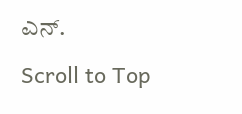ಎನ್.

Scroll to Top